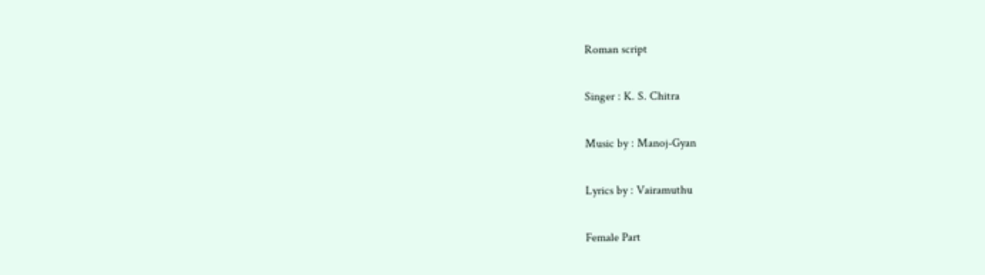Roman script

Singer : K. S. Chitra

Music by : Manoj-Gyan

Lyrics by : Vairamuthu

Female Part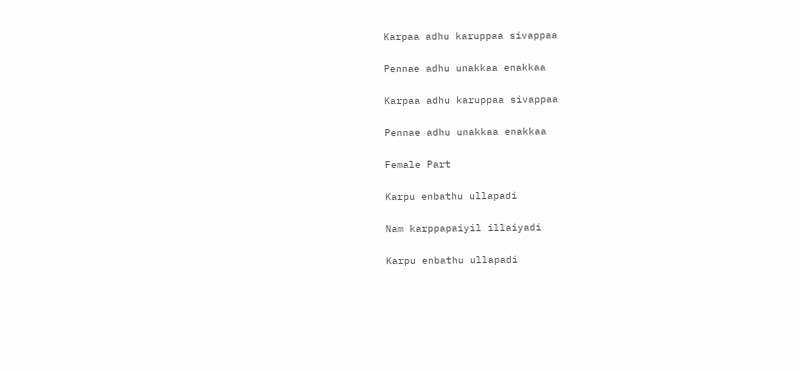Karpaa adhu karuppaa sivappaa

Pennae adhu unakkaa enakkaa

Karpaa adhu karuppaa sivappaa

Pennae adhu unakkaa enakkaa

Female Part

Karpu enbathu ullapadi

Nam karppapaiyil illaiyadi

Karpu enbathu ullapadi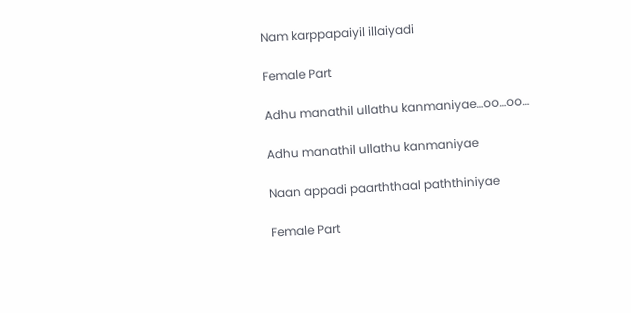Nam karppapaiyil illaiyadi

Female Part

Adhu manathil ullathu kanmaniyae…oo…oo…

Adhu manathil ullathu kanmaniyae

Naan appadi paarththaal paththiniyae

Female Part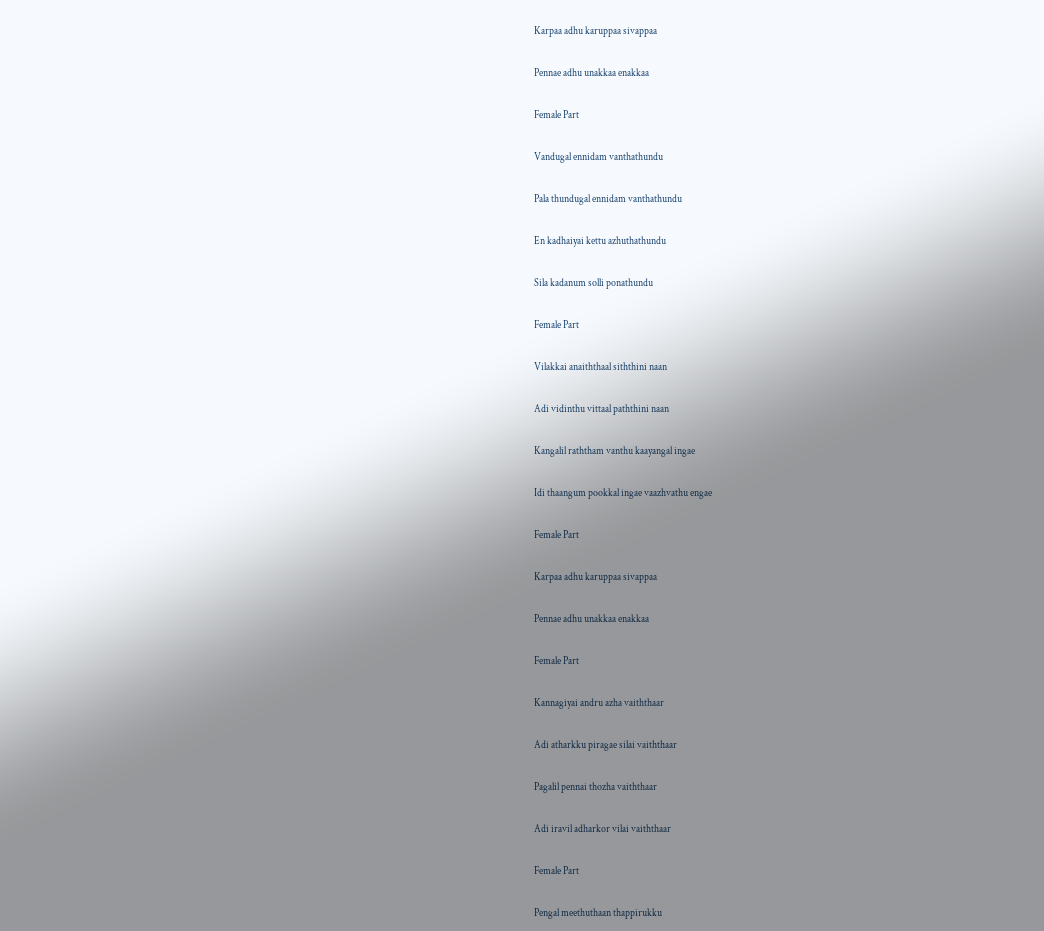Karpaa adhu karuppaa sivappaa

Pennae adhu unakkaa enakkaa

Female Part

Vandugal ennidam vanthathundu

Pala thundugal ennidam vanthathundu

En kadhaiyai kettu azhuthathundu

Sila kadanum solli ponathundu

Female Part

Vilakkai anaiththaal siththini naan

Adi vidinthu vittaal paththini naan

Kangalil raththam vanthu kaayangal ingae

Idi thaangum pookkal ingae vaazhvathu engae

Female Part

Karpaa adhu karuppaa sivappaa

Pennae adhu unakkaa enakkaa

Female Part

Kannagiyai andru azha vaiththaar

Adi atharkku piragae silai vaiththaar

Pagalil pennai thozha vaiththaar

Adi iravil adharkor vilai vaiththaar

Female Part

Pengal meethuthaan thappirukku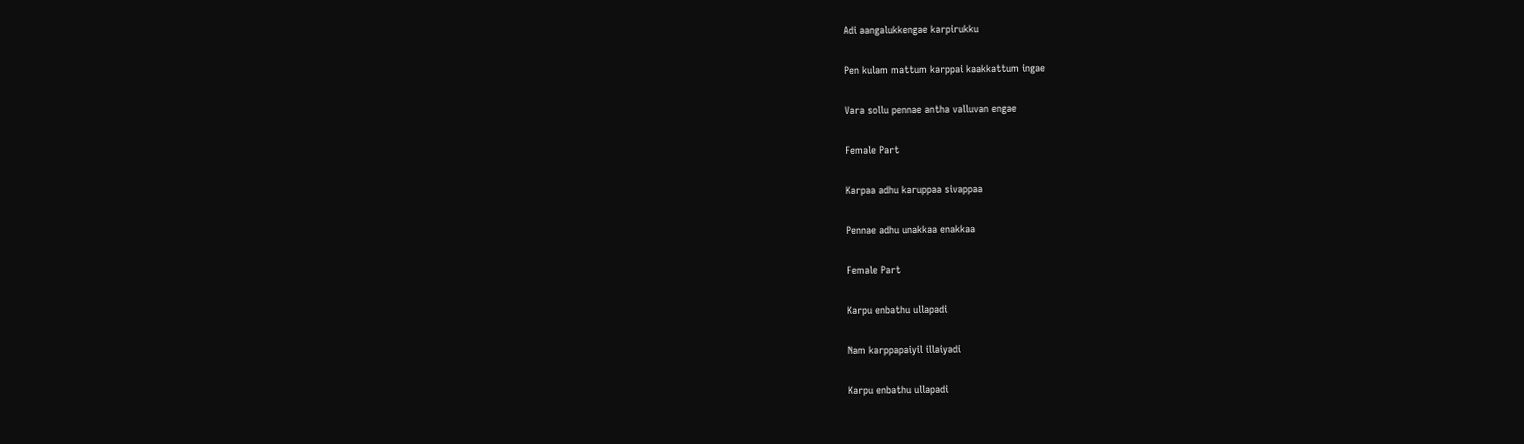Adi aangalukkengae karpirukku

Pen kulam mattum karppai kaakkattum ingae

Vara sollu pennae antha valluvan engae

Female Part

Karpaa adhu karuppaa sivappaa

Pennae adhu unakkaa enakkaa

Female Part

Karpu enbathu ullapadi

Nam karppapaiyil illaiyadi

Karpu enbathu ullapadi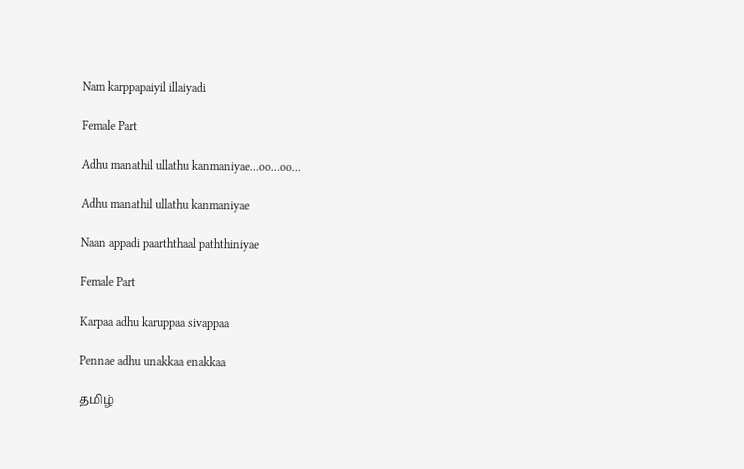Nam karppapaiyil illaiyadi

Female Part

Adhu manathil ullathu kanmaniyae…oo…oo…

Adhu manathil ullathu kanmaniyae

Naan appadi paarththaal paththiniyae

Female Part

Karpaa adhu karuppaa sivappaa

Pennae adhu unakkaa enakkaa

தமிழ்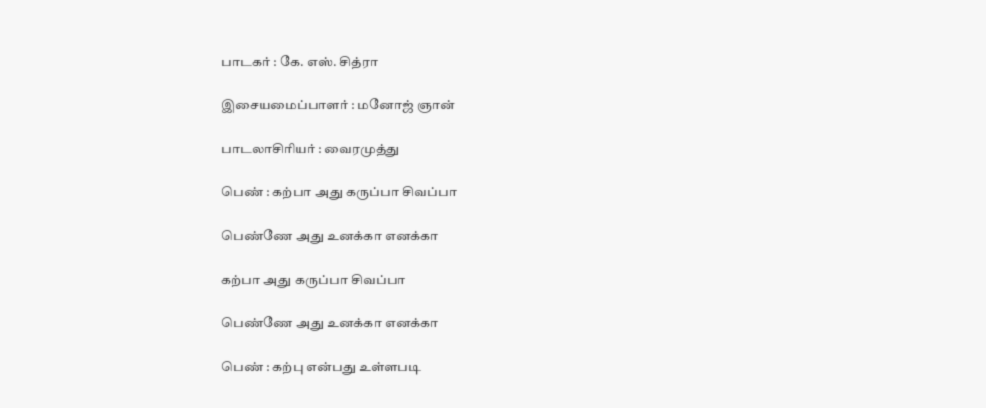பாடகர் : கே. எஸ். சித்ரா

இசையமைப்பாளர் : மனோஜ் ஞான்

பாடலாசிரியர் : வைரமுத்து

பெண் : கற்பா அது கருப்பா சிவப்பா

பெண்ணே அது உனக்கா எனக்கா

கற்பா அது கருப்பா சிவப்பா

பெண்ணே அது உனக்கா எனக்கா

பெண் : கற்பு என்பது உள்ளபடி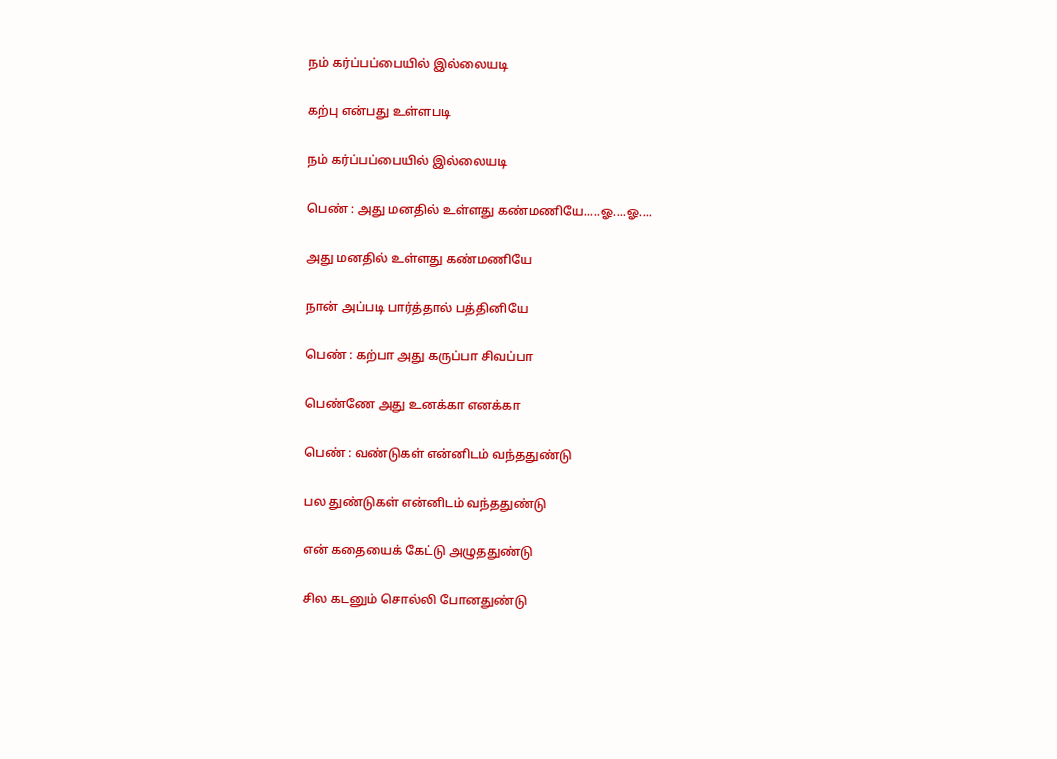நம் கர்ப்பப்பையில் இல்லையடி

கற்பு என்பது உள்ளபடி

நம் கர்ப்பப்பையில் இல்லையடி

பெண் : அது மனதில் உள்ளது கண்மணியே.....ஓ....ஓ....

அது மனதில் உள்ளது கண்மணியே

நான் அப்படி பார்த்தால் பத்தினியே

பெண் : கற்பா அது கருப்பா சிவப்பா

பெண்ணே அது உனக்கா எனக்கா

பெண் : வண்டுகள் என்னிடம் வந்ததுண்டு

பல துண்டுகள் என்னிடம் வந்ததுண்டு

என் கதையைக் கேட்டு அழுததுண்டு

சில கடனும் சொல்லி போனதுண்டு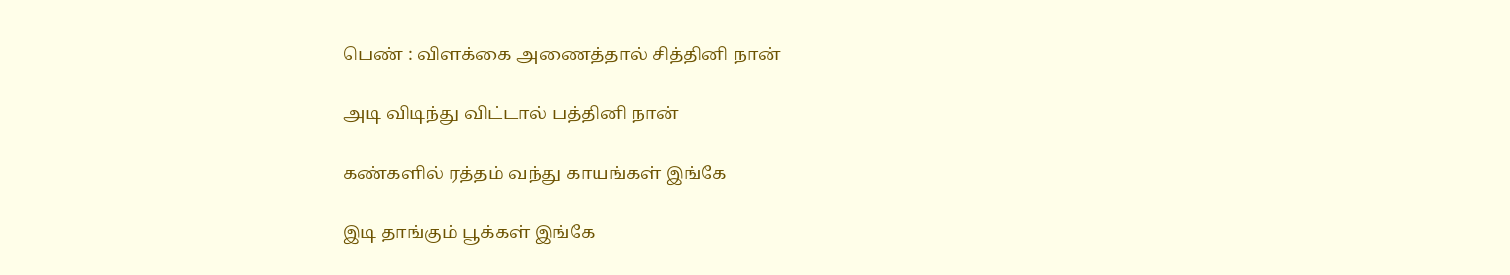பெண் : விளக்கை அணைத்தால் சித்தினி நான்

அடி விடிந்து விட்டால் பத்தினி நான்

கண்களில் ரத்தம் வந்து காயங்கள் இங்கே

இடி தாங்கும் பூக்கள் இங்கே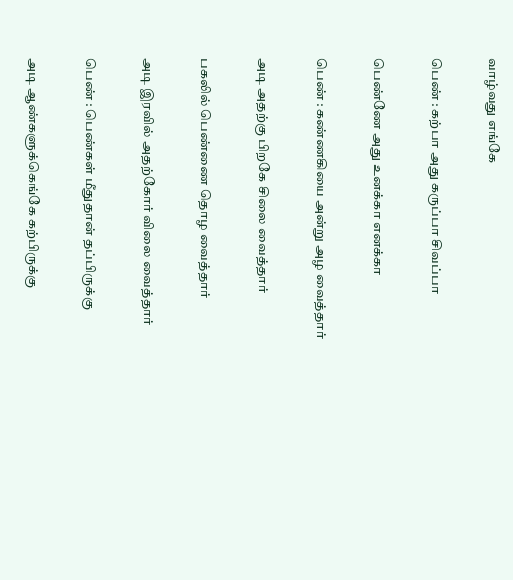வாழ்வது எங்கே

பெண் : கற்பா அது கருப்பா சிவப்பா

பெண்ணே அது உனக்கா எனக்கா

பெண் : கண்ணகியை அன்று அழ வைத்தார்

அடி அதற்கு பிறகே சிலை வைத்தார்

பகலில் பெண்ணை தொழ வைத்தார்

அடி இரவில் அதற்கோர் விலை வைத்தார்

பெண் : பெண்கள் மீதுதான் தப்பிருக்கு

அடி ஆண்களுக்கெங்கே கற்பிருக்கு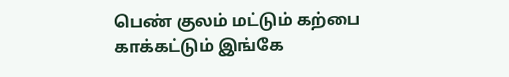பெண் குலம் மட்டும் கற்பை காக்கட்டும் இங்கே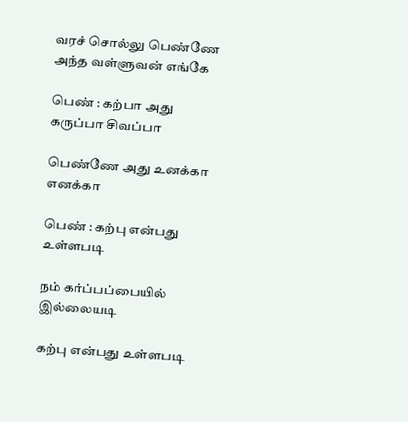வரச் சொல்லு பெண்ணே அந்த வள்ளுவன் எங்கே

பெண் : கற்பா அது கருப்பா சிவப்பா

பெண்ணே அது உனக்கா எனக்கா

பெண் : கற்பு என்பது உள்ளபடி

நம் கர்ப்பப்பையில் இல்லையடி

கற்பு என்பது உள்ளபடி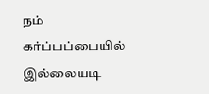நம் கர்ப்பப்பையில் இல்லையடி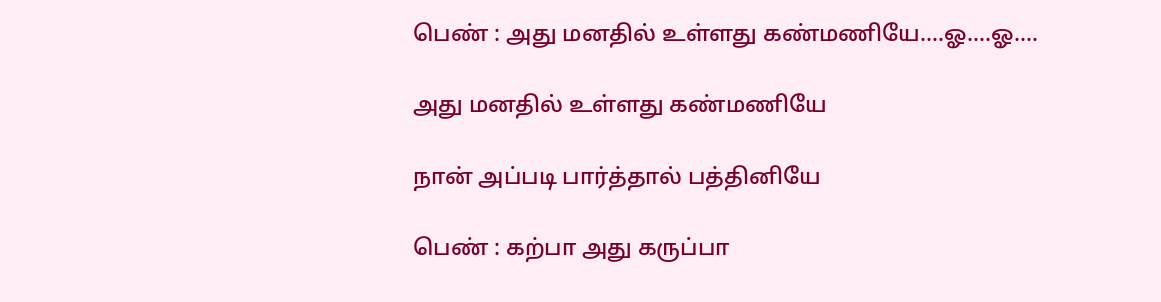பெண் : அது மனதில் உள்ளது கண்மணியே....ஓ....ஓ....

அது மனதில் உள்ளது கண்மணியே

நான் அப்படி பார்த்தால் பத்தினியே

பெண் : கற்பா அது கருப்பா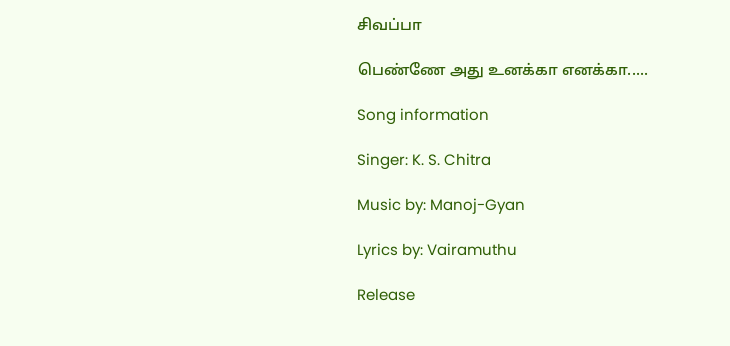சிவப்பா

பெண்ணே அது உனக்கா எனக்கா.....

Song information

Singer: K. S. Chitra

Music by: Manoj-Gyan

Lyrics by: Vairamuthu

Release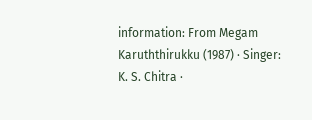information: From Megam Karuththirukku (1987) · Singer: K. S. Chitra ·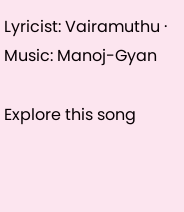Lyricist: Vairamuthu · Music: Manoj-Gyan

Explore this song